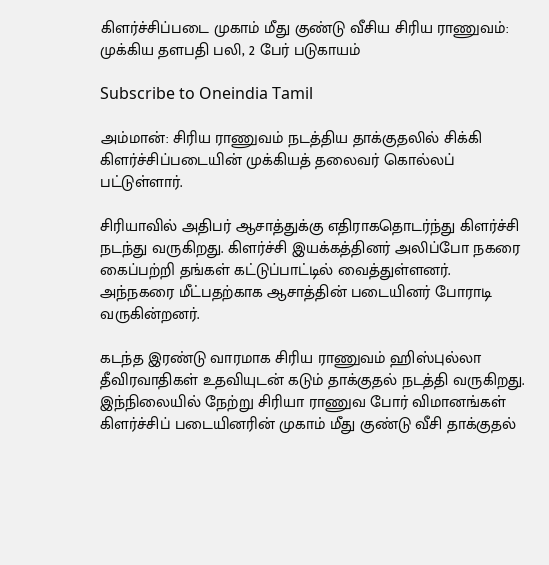கிளர்ச்சிப்படை முகாம் மீது குண்டு வீசிய சிரிய ராணுவம்: முக்கிய தளபதி பலி, 2 பேர் படுகாயம்

Subscribe to Oneindia Tamil

அம்மான்: சிரிய ராணுவம் நடத்திய தாக்குதலில் சிக்கி கிளர்ச்சிப்படையின் முக்கியத் தலைவர் கொல்லப் பட்டுள்ளார்.

சிரியாவில் அதிபர் ஆசாத்துக்கு எதிராகதொடர்ந்து கிளர்ச்சி நடந்து வருகிறது. கிளர்ச்சி இயக்கத்தினர் அலிப்போ நகரை கைப்பற்றி தங்கள் கட்டுப்பாட்டில் வைத்துள்ளனர். அந்நகரை மீட்பதற்காக ஆசாத்தின் படையினர் போராடி வருகின்றனர்.

கடந்த இரண்டு வாரமாக சிரிய ராணுவம் ஹிஸ்புல்லா தீவிரவாதிகள் உதவியுடன் கடும் தாக்குதல் நடத்தி வருகிறது. இந்நிலையில் நேற்று சிரியா ராணுவ போர் விமானங்கள் கிளர்ச்சிப் படையினரின் முகாம் மீது குண்டு வீசி தாக்குதல்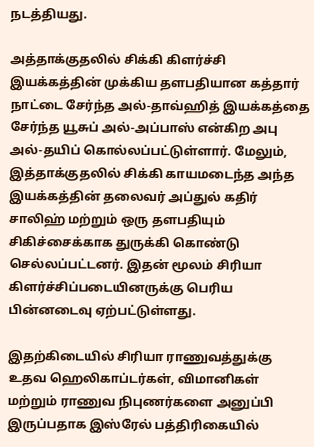நடத்தியது.

அத்தாக்குதலில் சிக்கி கிளர்ச்சி இயக்கத்தின் முக்கிய தளபதியான கத்தார் நாட்டை சேர்ந்த அல்-தாவ்ஹித் இயக்கத்தை சேர்ந்த யூசுப் அல்-அப்பாஸ் என்கிற அபு அல்-தயிப் கொல்லப்பட்டுள்ளார். மேலும், இத்தாக்குதலில் சிக்கி காயமடைந்த அந்த இயக்கத்தின் தலைவர் அப்துல் கதிர் சாலிஹ் மற்றும் ஒரு தளபதியும் சிகிச்சைக்காக துருக்கி கொண்டு செல்லப்பட்டனர். இதன் மூலம் சிரியா கிளர்ச்சிப்படையினருக்கு பெரிய பின்னடைவு ஏற்பட்டுள்ளது.

இதற்கிடையில் சிரியா ராணுவத்துக்கு உதவ ஹெலிகாப்டர்கள், விமானிகள் மற்றும் ராணுவ நிபுணர்களை அனுப்பி இருப்பதாக இஸ்ரேல் பத்திரிகையில்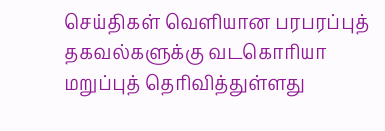செய்திகள் வெளியான பரபரப்புத் தகவல்களுக்கு வடகொரியா மறுப்புத் தெரிவித்துள்ளது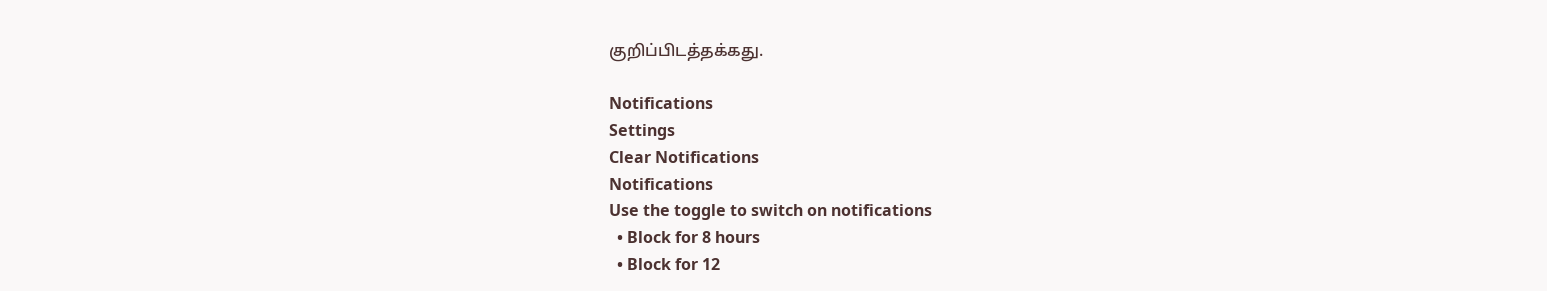குறிப்பிடத்தக்கது.

Notifications
Settings
Clear Notifications
Notifications
Use the toggle to switch on notifications
  • Block for 8 hours
  • Block for 12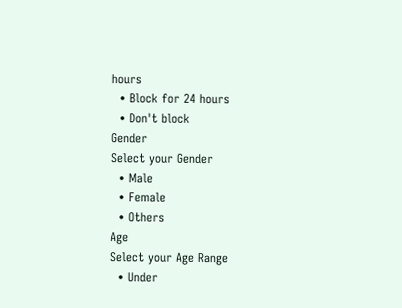hours
  • Block for 24 hours
  • Don't block
Gender
Select your Gender
  • Male
  • Female
  • Others
Age
Select your Age Range
  • Under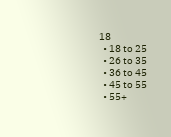18
  • 18 to 25
  • 26 to 35
  • 36 to 45
  • 45 to 55
  • 55+